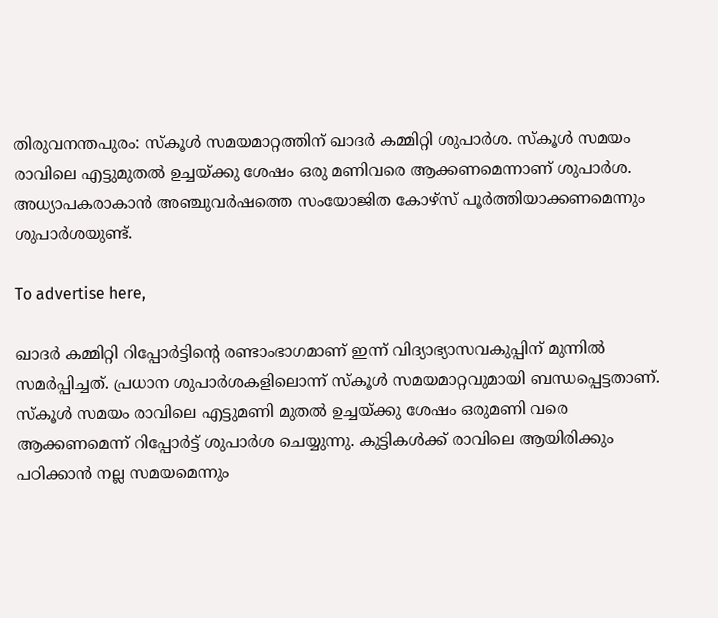തിരുവനന്തപുരം: സ്‌കൂള്‍ സമയമാറ്റത്തിന് ഖാദര്‍ കമ്മിറ്റി ശുപാര്‍ശ. സ്‌കൂള്‍ സമയം രാവിലെ എട്ടുമുതല്‍ ഉച്ചയ്ക്കു ശേഷം ഒരു മണിവരെ ആക്കണമെന്നാണ് ശുപാര്‍ശ. അധ്യാപകരാകാന്‍ അഞ്ചുവര്‍ഷത്തെ സംയോജിത കോഴ്‌സ് പൂര്‍ത്തിയാക്കണമെന്നും ശുപാര്‍ശയുണ്ട്.

To advertise here,

ഖാദര്‍ കമ്മിറ്റി റിപ്പോര്‍ട്ടിന്റെ രണ്ടാംഭാഗമാണ് ഇന്ന് വിദ്യാഭ്യാസവകുപ്പിന് മുന്നില്‍ സമര്‍പ്പിച്ചത്. പ്രധാന ശുപാര്‍ശകളിലൊന്ന് സ്‌കൂള്‍ സമയമാറ്റവുമായി ബന്ധപ്പെട്ടതാണ്. സ്‌കൂള്‍ സമയം രാവിലെ എട്ടുമണി മുതല്‍ ഉച്ചയ്ക്കു ശേഷം ഒരുമണി വരെ ആക്കണമെന്ന് റിപ്പോര്‍ട്ട് ശുപാര്‍ശ ചെയ്യുന്നു. കുട്ടികള്‍ക്ക് രാവിലെ ആയിരിക്കും പഠിക്കാന്‍ നല്ല സമയമെന്നും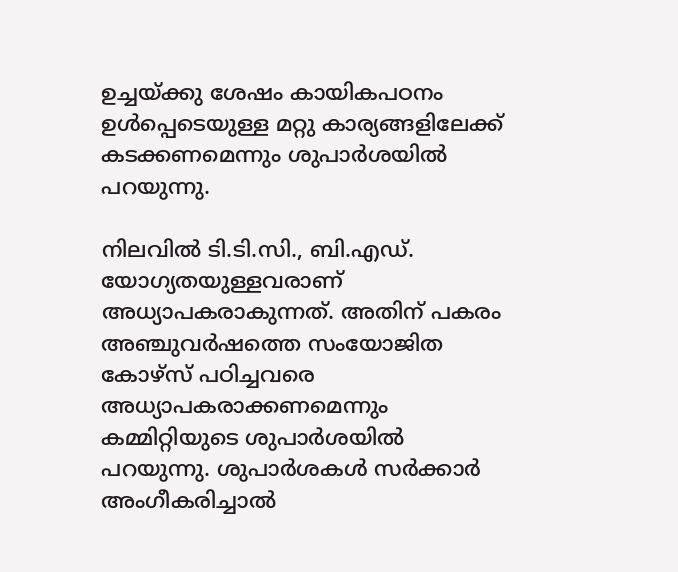ഉച്ചയ്ക്കു ശേഷം കായികപഠനം ഉള്‍പ്പെടെയുള്ള മറ്റു കാര്യങ്ങളിലേക്ക് കടക്കണമെന്നും ശുപാര്‍ശയില്‍ പറയുന്നു.

നിലവില്‍ ടി.ടി.സി., ബി.എഡ്. യോഗ്യതയുള്ളവരാണ് അധ്യാപകരാകുന്നത്. അതിന് പകരം അഞ്ചുവര്‍ഷത്തെ സംയോജിത കോഴ്‌സ് പഠിച്ചവരെ അധ്യാപകരാക്കണമെന്നും കമ്മിറ്റിയുടെ ശുപാര്‍ശയില്‍ പറയുന്നു. ശുപാര്‍ശകള്‍ സര്‍ക്കാര്‍ അംഗീകരിച്ചാല്‍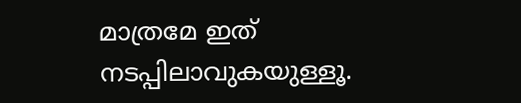മാത്രമേ ഇത് നടപ്പിലാവുകയുള്ളൂ.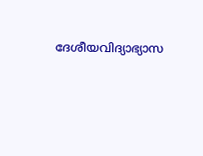ദേശീയവിദ്യാഭ്യാസ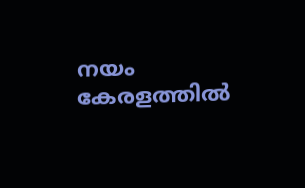നയം കേരളത്തില്‍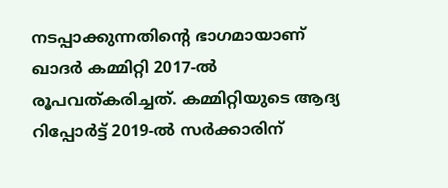നടപ്പാക്കുന്നതിന്റെ ഭാഗമായാണ് ഖാദര്‍ കമ്മിറ്റി 2017-ല്‍ രൂപവത്കരിച്ചത്. കമ്മിറ്റിയുടെ ആദ്യ റിപ്പോര്‍ട്ട് 2019-ല്‍ സര്‍ക്കാരിന്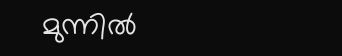മുന്നില്‍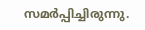സമര്‍പ്പിച്ചിരുന്നു.